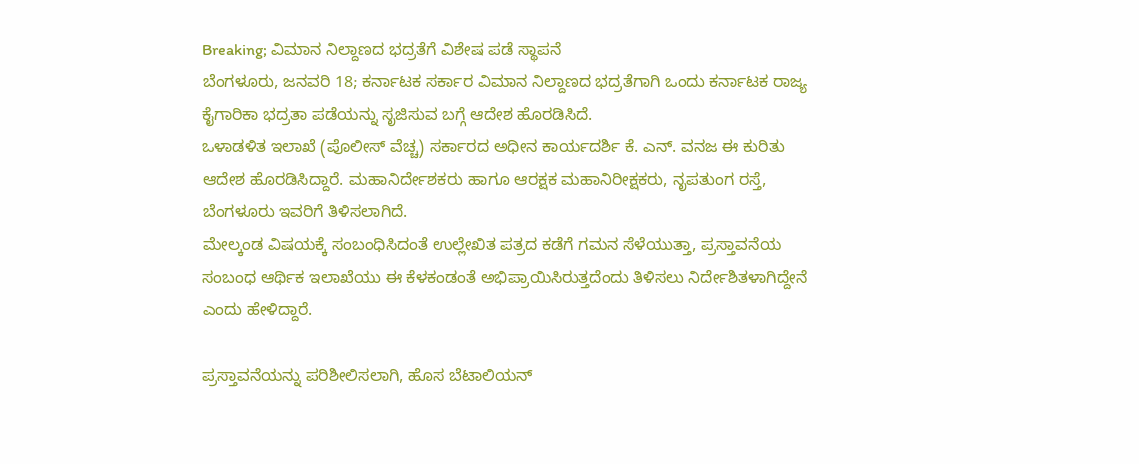Breaking; ವಿಮಾನ ನಿಲ್ದಾಣದ ಭದ್ರತೆಗೆ ವಿಶೇಷ ಪಡೆ ಸ್ಥಾಪನೆ
ಬೆಂಗಳೂರು, ಜನವರಿ 18; ಕರ್ನಾಟಕ ಸರ್ಕಾರ ವಿಮಾನ ನಿಲ್ದಾಣದ ಭದ್ರತೆಗಾಗಿ ಒಂದು ಕರ್ನಾಟಕ ರಾಜ್ಯ ಕೈಗಾರಿಕಾ ಭದ್ರತಾ ಪಡೆಯನ್ನು ಸೃಜಿಸುವ ಬಗ್ಗೆ ಆದೇಶ ಹೊರಡಿಸಿದೆ.
ಒಳಾಡಳಿತ ಇಲಾಖೆ (ಪೊಲೀಸ್ ವೆಚ್ಚ) ಸರ್ಕಾರದ ಅಧೀನ ಕಾರ್ಯದರ್ಶಿ ಕೆ. ಎನ್. ವನಜ ಈ ಕುರಿತು ಆದೇಶ ಹೊರಡಿಸಿದ್ದಾರೆ. ಮಹಾನಿರ್ದೇಶಕರು ಹಾಗೂ ಆರಕ್ಷಕ ಮಹಾನಿರೀಕ್ಷಕರು, ನೃಪತುಂಗ ರಸ್ತೆ, ಬೆಂಗಳೂರು ಇವರಿಗೆ ತಿಳಿಸಲಾಗಿದೆ.
ಮೇಲ್ಕಂಡ ವಿಷಯಕ್ಕೆ ಸಂಬಂಧಿಸಿದಂತೆ ಉಲ್ಲೇಖಿತ ಪತ್ರದ ಕಡೆಗೆ ಗಮನ ಸೆಳೆಯುತ್ತಾ, ಪ್ರಸ್ತಾವನೆಯ ಸಂಬಂಧ ಆರ್ಥಿಕ ಇಲಾಖೆಯು ಈ ಕೆಳಕಂಡಂತೆ ಅಭಿಪ್ರಾಯಿಸಿರುತ್ತದೆಂದು ತಿಳಿಸಲು ನಿರ್ದೇಶಿತಳಾಗಿದ್ದೇನೆ ಎಂದು ಹೇಳಿದ್ದಾರೆ.

ಪ್ರಸ್ತಾವನೆಯನ್ನು ಪರಿಶೀಲಿಸಲಾಗಿ, ಹೊಸ ಬೆಟಾಲಿಯನ್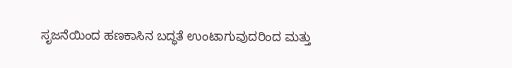ಸೃಜನೆಯಿಂದ ಹಣಕಾಸಿನ ಬದ್ಧತೆ ಉಂಟಾಗುವುದರಿಂದ ಮತ್ತು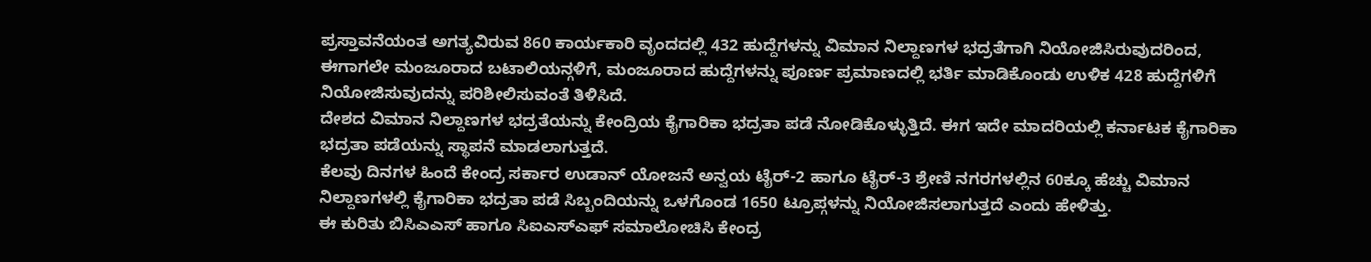ಪ್ರಸ್ತಾವನೆಯಂತ ಅಗತ್ಯವಿರುವ 860 ಕಾರ್ಯಕಾರಿ ವೃಂದದಲ್ಲಿ 432 ಹುದ್ದೆಗಳನ್ನು ವಿಮಾನ ನಿಲ್ದಾಣಗಳ ಭದ್ರತೆಗಾಗಿ ನಿಯೋಜಿಸಿರುವುದರಿಂದ, ಈಗಾಗಲೇ ಮಂಜೂರಾದ ಬಟಾಲಿಯನ್ಗಳಿಗೆ, ಮಂಜೂರಾದ ಹುದ್ದೆಗಳನ್ನು ಪೂರ್ಣ ಪ್ರಮಾಣದಲ್ಲಿ ಭರ್ತಿ ಮಾಡಿಕೊಂಡು ಉಳಿಕ 428 ಹುದ್ದೆಗಳಿಗೆ ನಿಯೋಜಿಸುವುದನ್ನು ಪರಿಶೀಲಿಸುವಂತೆ ತಿಳಿಸಿದೆ.
ದೇಶದ ವಿಮಾನ ನಿಲ್ದಾಣಗಳ ಭದ್ರತೆಯನ್ನು ಕೇಂದ್ರಿಯ ಕೈಗಾರಿಕಾ ಭದ್ರತಾ ಪಡೆ ನೋಡಿಕೊಳ್ಳುತ್ತಿದೆ. ಈಗ ಇದೇ ಮಾದರಿಯಲ್ಲಿ ಕರ್ನಾಟಕ ಕೈಗಾರಿಕಾ ಭದ್ರತಾ ಪಡೆಯನ್ನು ಸ್ಥಾಪನೆ ಮಾಡಲಾಗುತ್ತದೆ.
ಕೆಲವು ದಿನಗಳ ಹಿಂದೆ ಕೇಂದ್ರ ಸರ್ಕಾರ ಉಡಾನ್ ಯೋಜನೆ ಅನ್ವಯ ಟೈರ್-2 ಹಾಗೂ ಟೈರ್-3 ಶ್ರೇಣಿ ನಗರಗಳಲ್ಲಿನ 60ಕ್ಕೂ ಹೆಚ್ಚು ವಿಮಾನ ನಿಲ್ದಾಣಗಳಲ್ಲಿ ಕೈಗಾರಿಕಾ ಭದ್ರತಾ ಪಡೆ ಸಿಬ್ಬಂದಿಯನ್ನು ಒಳಗೊಂಡ 1650 ಟ್ರೂಪ್ಗಳನ್ನು ನಿಯೋಜಿಸಲಾಗುತ್ತದೆ ಎಂದು ಹೇಳಿತ್ತು.
ಈ ಕುರಿತು ಬಿಸಿಎಎಸ್ ಹಾಗೂ ಸಿಐಎಸ್ಎಫ್ ಸಮಾಲೋಚಿಸಿ ಕೇಂದ್ರ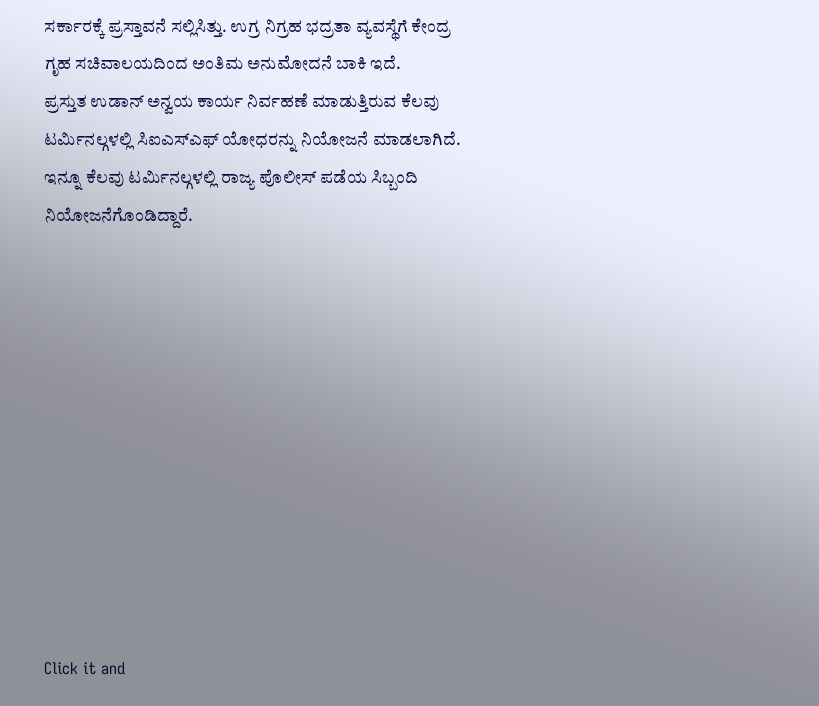ಸರ್ಕಾರಕ್ಕೆ ಪ್ರಸ್ತಾವನೆ ಸಲ್ಲಿಸಿತ್ತು. ಉಗ್ರ ನಿಗ್ರಹ ಭದ್ರತಾ ವ್ಯವಸ್ಥೆಗೆ ಕೇಂದ್ರ ಗೃಹ ಸಚಿವಾಲಯದಿಂದ ಅಂತಿಮ ಅನುಮೋದನೆ ಬಾಕಿ ಇದೆ.
ಪ್ರಸ್ತುತ ಉಡಾನ್ ಅನ್ವಯ ಕಾರ್ಯ ನಿರ್ವಹಣೆ ಮಾಡುತ್ತಿರುವ ಕೆಲವು ಟರ್ಮಿನಲ್ಗಳಲ್ಲಿ ಸಿಐಎಸ್ಎಫ್ ಯೋಧರನ್ನು ನಿಯೋಜನೆ ಮಾಡಲಾಗಿದೆ. ಇನ್ನೂ ಕೆಲವು ಟರ್ಮಿನಲ್ಗಳಲ್ಲಿ ರಾಜ್ಯ ಪೊಲೀಸ್ ಪಡೆಯ ಸಿಬ್ಬಂದಿ ನಿಯೋಜನೆಗೊಂಡಿದ್ದಾರೆ.











Click it and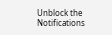Unblock the Notifications